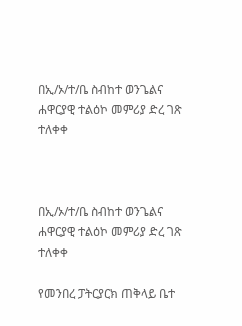በኢ/ኦ/ተ/ቤ ስብከተ ወንጌልና ሐዋርያዊ ተልዕኮ መምሪያ ድረ ገጽ ተለቀቀ



በኢ/ኦ/ተ/ቤ ስብከተ ወንጌልና ሐዋርያዊ ተልዕኮ መምሪያ ድረ ገጽ ተለቀቀ

የመንበረ ፓትርያርክ ጠቅላይ ቤተ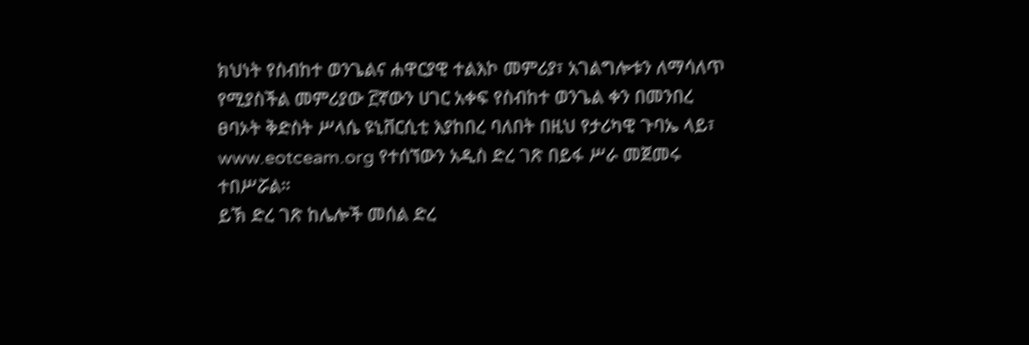ክህነት የስብከተ ወንጌልና ሐዋርያዊ ተልእኮ መምሪያ፣ አገልግሎቱን ለማሳለጥ የሚያስችል መምሪያው ፫ኛውን ሀገር አቀፍ የስብከተ ወንጌል ቀን በመንበረ ፀባኦት ቅድስት ሥላሴ ዩኒቨርሲቲ እያከበረ ባለበት በዚህ የታሪካዊ ጉባኤ ላይ፣ www.eotceam.org የተሰኘውን አዲስ ድረ ገጽ በይፋ ሥራ መጀመሩ ተበሥሯል።
ይኽ ድረ ገጽ ከሌሎች መሰል ድረ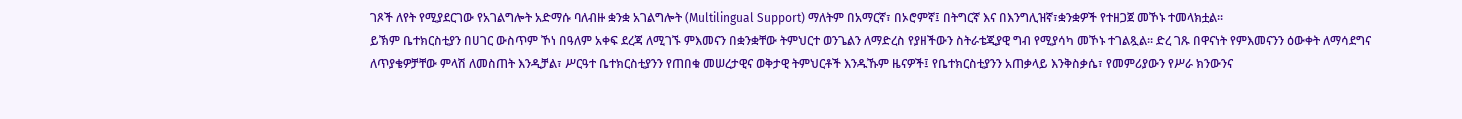ገጾች ለየት የሚያደርገው የአገልግሎት አድማሱ ባለብዙ ቋንቋ አገልግሎት (Multilingual Support) ማለትም በአማርኛ፣ በኦሮምኛ፤ በትግርኛ እና በእንግሊዝኛ፣ቋንቋዎች የተዘጋጀ መኾኑ ተመላክቷል።
ይኽም ቤተክርስቲያን በሀገር ውስጥም ኾነ በዓለም አቀፍ ደረጃ ለሚገኙ ምእመናን በቋንቋቸው ትምህርተ ወንጌልን ለማድረስ የያዘችውን ስትራቴጂያዊ ግብ የሚያሳካ መኾኑ ተገልጿል። ድረ ገጹ በዋናነት የምእመናንን ዕውቀት ለማሳደግና ለጥያቄዎቻቸው ምላሽ ለመስጠት እንዲቻል፣ ሥርዓተ ቤተክርስቲያንን የጠበቁ መሠረታዊና ወቅታዊ ትምህርቶች እንዱኹም ዜናዎች፤ የቤተክርስቲያንን አጠቃላይ እንቅስቃሴ፣ የመምሪያውን የሥራ ክንውንና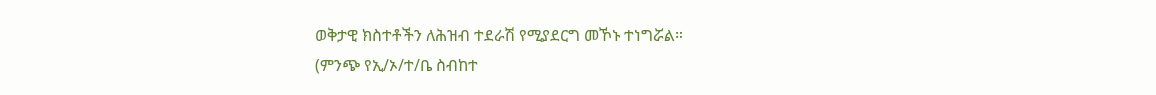ወቅታዊ ክስተቶችን ለሕዝብ ተደራሽ የሚያደርግ መኾኑ ተነግሯል።
(ምንጭ የኢ/ኦ/ተ/ቤ ስብከተ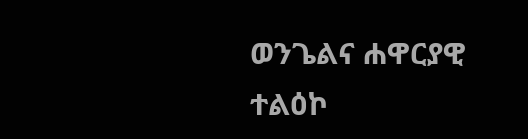ወንጌልና ሐዋርያዊ ተልዕኮ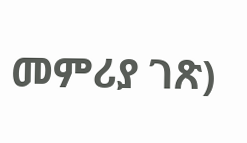መምሪያ ገጽ)